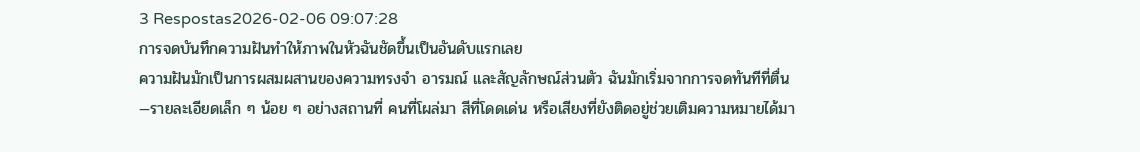3 Respostas2026-02-06 09:07:28
การจดบันทึกความฝันทำให้ภาพในหัวฉันชัดขึ้นเป็นอันดับแรกเลย
ความฝันมักเป็นการผสมผสานของความทรงจำ อารมณ์ และสัญลักษณ์ส่วนตัว ฉันมักเริ่มจากการจดทันทีที่ตื่น—รายละเอียดเล็ก ๆ น้อย ๆ อย่างสถานที่ คนที่โผล่มา สีที่โดดเด่น หรือเสียงที่ยังติดอยู่ช่วยเติมความหมายได้มา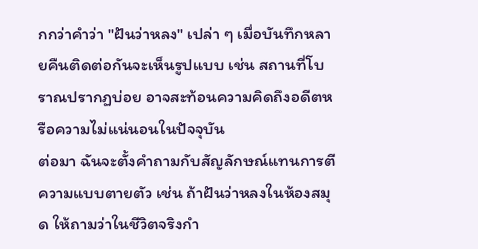กกว่าคำว่า "ฝันว่าหลง" เปล่า ๆ เมื่อบันทึกหลายคืนติดต่อกันจะเห็นรูปแบบ เช่น สถานที่โบราณปรากฏบ่อย อาจสะท้อนความคิดถึงอดีตหรือความไม่แน่นอนในปัจจุบัน
ต่อมา ฉันจะตั้งคำถามกับสัญลักษณ์แทนการตีความแบบตายตัว เช่น ถ้าฝันว่าหลงในห้องสมุด ให้ถามว่าในชีวิตจริงกำ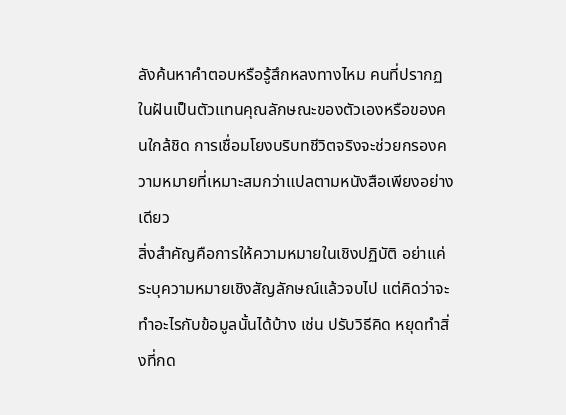ลังค้นหาคำตอบหรือรู้สึกหลงทางไหม คนที่ปรากฏในฝันเป็นตัวแทนคุณลักษณะของตัวเองหรือของคนใกล้ชิด การเชื่อมโยงบริบทชีวิตจริงจะช่วยกรองความหมายที่เหมาะสมกว่าแปลตามหนังสือเพียงอย่างเดียว
สิ่งสำคัญคือการให้ความหมายในเชิงปฏิบัติ อย่าแค่ระบุความหมายเชิงสัญลักษณ์แล้วจบไป แต่คิดว่าจะทำอะไรกับข้อมูลนั้นได้บ้าง เช่น ปรับวิธีคิด หยุดทำสิ่งที่กด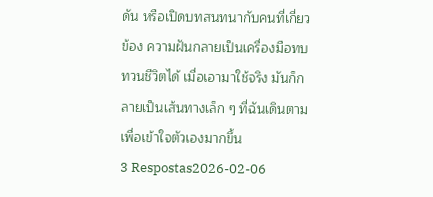ดัน หรือเปิดบทสนทนากับคนที่เกี่ยวข้อง ความฝันกลายเป็นเครื่องมือทบทวนชีวิตได้ เมื่อเอามาใช้จริง มันก็กลายเป็นเส้นทางเล็ก ๆ ที่ฉันเดินตามเพื่อเข้าใจตัวเองมากขึ้น
3 Respostas2026-02-06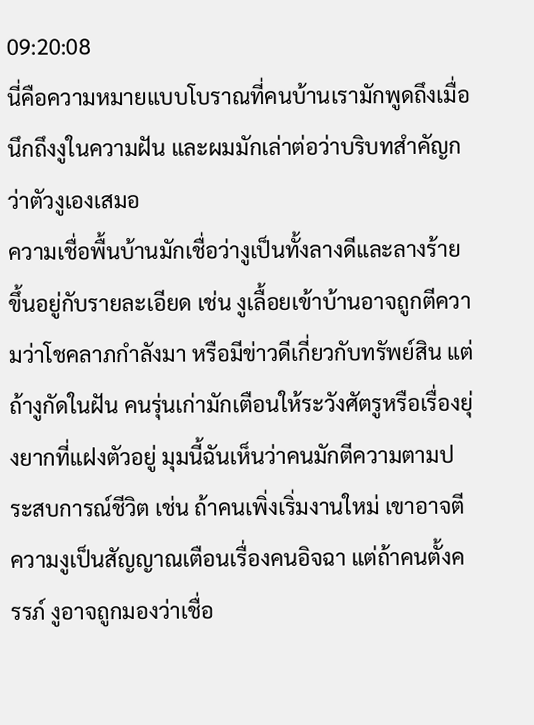09:20:08
นี่คือความหมายแบบโบราณที่คนบ้านเรามักพูดถึงเมื่อนึกถึงงูในความฝัน และผมมักเล่าต่อว่าบริบทสำคัญกว่าตัวงูเองเสมอ
ความเชื่อพื้นบ้านมักเชื่อว่างูเป็นทั้งลางดีและลางร้าย ขึ้นอยู่กับรายละเอียด เช่น งูเลื้อยเข้าบ้านอาจถูกตีความว่าโชคลาภกำลังมา หรือมีข่าวดีเกี่ยวกับทรัพย์สิน แต่ถ้างูกัดในฝัน คนรุ่นเก่ามักเตือนให้ระวังศัตรูหรือเรื่องยุ่งยากที่แฝงตัวอยู่ มุมนี้ฉันเห็นว่าคนมักตีความตามประสบการณ์ชีวิต เช่น ถ้าคนเพิ่งเริ่มงานใหม่ เขาอาจตีความงูเป็นสัญญาณเตือนเรื่องคนอิจฉา แต่ถ้าคนตั้งครรภ์ งูอาจถูกมองว่าเชื่อ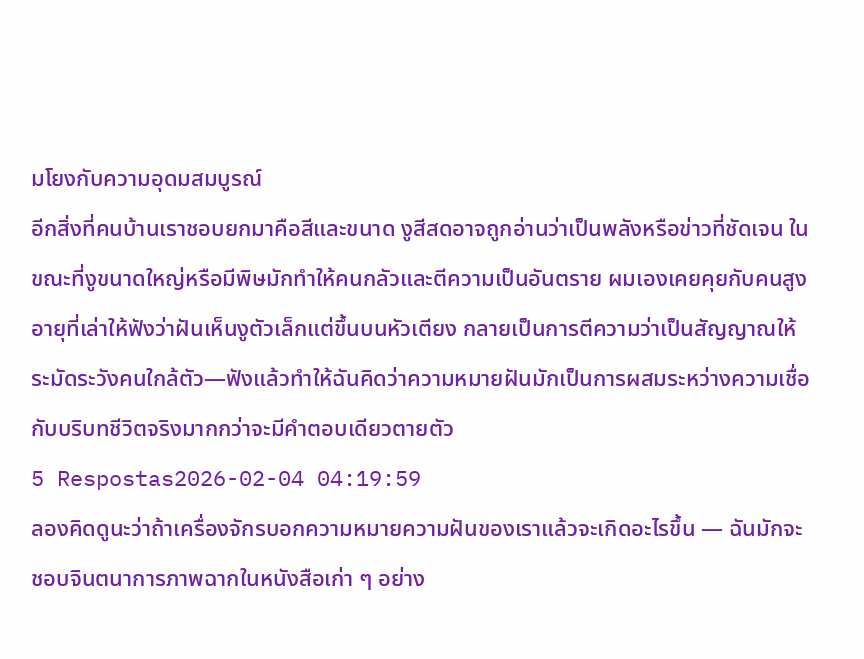มโยงกับความอุดมสมบูรณ์
อีกสิ่งที่คนบ้านเราชอบยกมาคือสีและขนาด งูสีสดอาจถูกอ่านว่าเป็นพลังหรือข่าวที่ชัดเจน ในขณะที่งูขนาดใหญ่หรือมีพิษมักทำให้คนกลัวและตีความเป็นอันตราย ผมเองเคยคุยกับคนสูงอายุที่เล่าให้ฟังว่าฝันเห็นงูตัวเล็กแต่ขึ้นบนหัวเตียง กลายเป็นการตีความว่าเป็นสัญญาณให้ระมัดระวังคนใกล้ตัว—ฟังแล้วทำให้ฉันคิดว่าความหมายฝันมักเป็นการผสมระหว่างความเชื่อกับบริบทชีวิตจริงมากกว่าจะมีคำตอบเดียวตายตัว
5 Respostas2026-02-04 04:19:59
ลองคิดดูนะว่าถ้าเครื่องจักรบอกความหมายความฝันของเราแล้วจะเกิดอะไรขึ้น — ฉันมักจะชอบจินตนาการภาพฉากในหนังสือเก่า ๆ อย่าง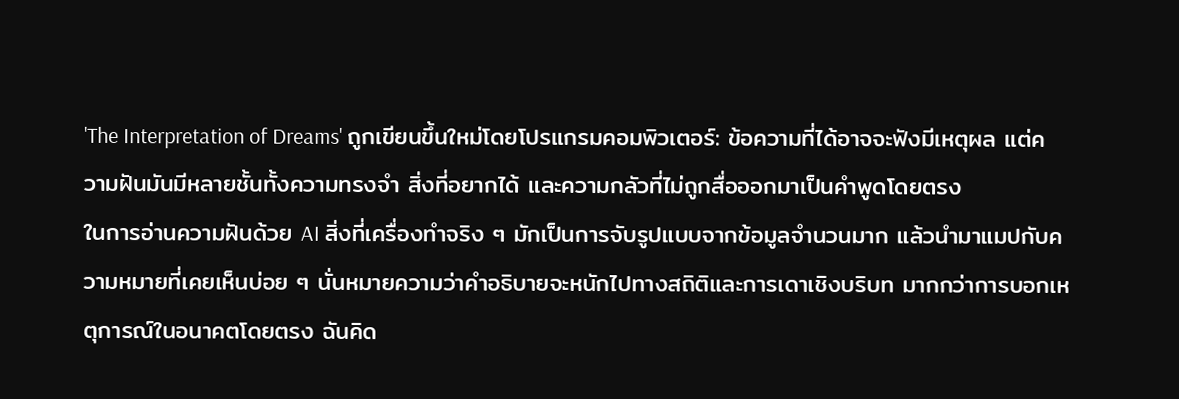'The Interpretation of Dreams' ถูกเขียนขึ้นใหม่โดยโปรแกรมคอมพิวเตอร์: ข้อความที่ได้อาจจะฟังมีเหตุผล แต่ความฝันมันมีหลายชั้นทั้งความทรงจำ สิ่งที่อยากได้ และความกลัวที่ไม่ถูกสื่อออกมาเป็นคำพูดโดยตรง
ในการอ่านความฝันด้วย AI สิ่งที่เครื่องทำจริง ๆ มักเป็นการจับรูปแบบจากข้อมูลจำนวนมาก แล้วนำมาแมปกับความหมายที่เคยเห็นบ่อย ๆ นั่นหมายความว่าคำอธิบายจะหนักไปทางสถิติและการเดาเชิงบริบท มากกว่าการบอกเหตุการณ์ในอนาคตโดยตรง ฉันคิด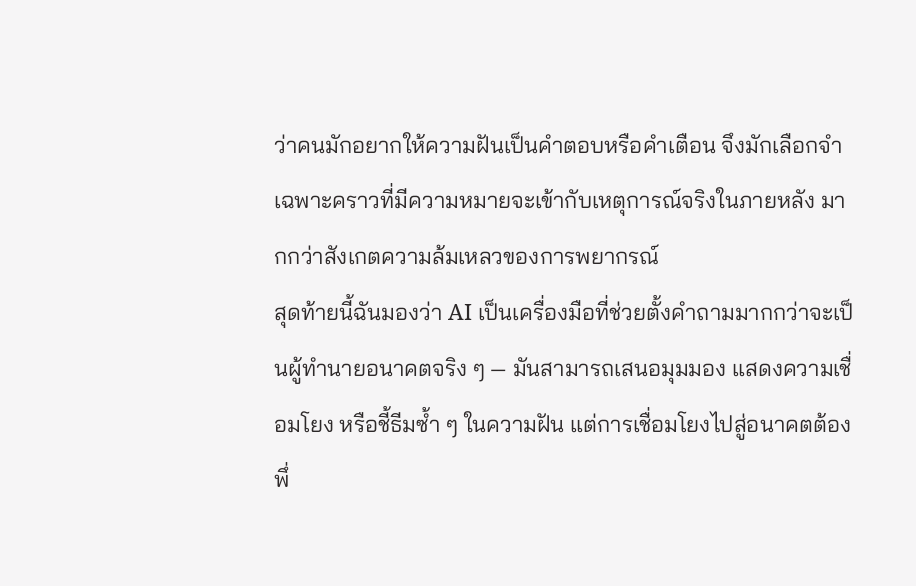ว่าคนมักอยากให้ความฝันเป็นคำตอบหรือคำเตือน จึงมักเลือกจำเฉพาะคราวที่มีความหมายจะเข้ากับเหตุการณ์จริงในภายหลัง มากกว่าสังเกตความล้มเหลวของการพยากรณ์
สุดท้ายนี้ฉันมองว่า AI เป็นเครื่องมือที่ช่วยตั้งคำถามมากกว่าจะเป็นผู้ทำนายอนาคตจริง ๆ — มันสามารถเสนอมุมมอง แสดงความเชื่อมโยง หรือชี้ธีมซ้ำ ๆ ในความฝัน แต่การเชื่อมโยงไปสู่อนาคตต้องพึ่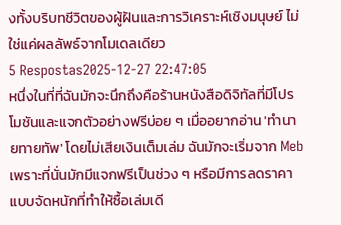งทั้งบริบทชีวิตของผู้ฝันและการวิเคราะห์เชิงมนุษย์ ไม่ใช่แค่ผลลัพธ์จากโมเดลเดียว
5 Respostas2025-12-27 22:47:05
หนึ่งในที่ที่ฉันมักจะนึกถึงคือร้านหนังสือดิจิทัลที่มีโปรโมชันและแจกตัวอย่างฟรีบ่อย ๆ เมื่ออยากอ่าน 'ทำนายทายทัพ' โดยไม่เสียเงินเต็มเล่ม ฉันมักจะเริ่มจาก Meb เพราะที่นั่นมักมีแจกฟรีเป็นช่วง ๆ หรือมีการลดราคาแบบจัดหนักที่ทำให้ซื้อเล่มเดี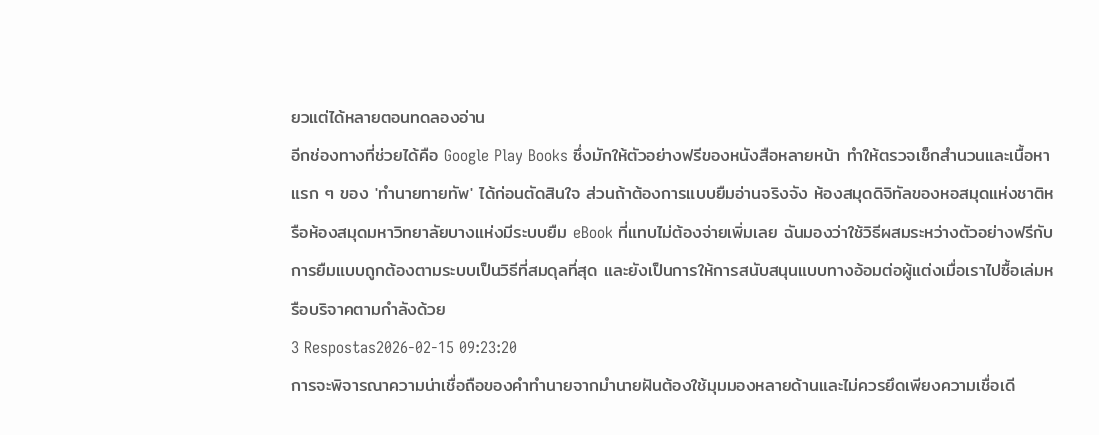ยวแต่ได้หลายตอนทดลองอ่าน
อีกช่องทางที่ช่วยได้คือ Google Play Books ซึ่งมักให้ตัวอย่างฟรีของหนังสือหลายหน้า ทำให้ตรวจเช็กสำนวนและเนื้อหาแรก ๆ ของ 'ทำนายทายทัพ' ได้ก่อนตัดสินใจ ส่วนถ้าต้องการแบบยืมอ่านจริงจัง ห้องสมุดดิจิทัลของหอสมุดแห่งชาติหรือห้องสมุดมหาวิทยาลัยบางแห่งมีระบบยืม eBook ที่แทบไม่ต้องจ่ายเพิ่มเลย ฉันมองว่าใช้วิธีผสมระหว่างตัวอย่างฟรีกับการยืมแบบถูกต้องตามระบบเป็นวิธีที่สมดุลที่สุด และยังเป็นการให้การสนับสนุนแบบทางอ้อมต่อผู้แต่งเมื่อเราไปซื้อเล่มหรือบริจาคตามกำลังด้วย
3 Respostas2026-02-15 09:23:20
การจะพิจารณาความน่าเชื่อถือของคำทำนายจากมำนายฝันต้องใช้มุมมองหลายด้านและไม่ควรยึดเพียงความเชื่อเดี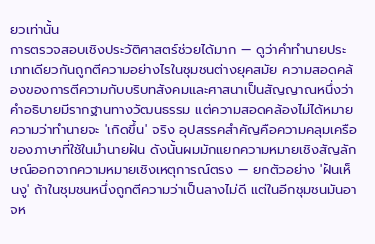ยวเท่านั้น
การตรวจสอบเชิงประวัติศาสตร์ช่วยได้มาก — ดูว่าคำทำนายประเภทเดียวกันถูกตีความอย่างไรในชุมชนต่างยุคสมัย ความสอดคล้องของการตีความกับบริบทสังคมและศาสนาเป็นสัญญาณหนึ่งว่าคำอธิบายมีรากฐานทางวัฒนธรรม แต่ความสอดคล้องไม่ได้หมายความว่าทำนายจะ 'เกิดขึ้น' จริง อุปสรรคสำคัญคือความคลุมเครือของภาษาที่ใช้ในมำนายฝัน ดังนั้นผมมักแยกความหมายเชิงสัญลักษณ์ออกจากความหมายเชิงเหตุการณ์ตรง — ยกตัวอย่าง 'ฝันเห็นงู' ถ้าในชุมชนหนึ่งถูกตีความว่าเป็นลางไม่ดี แต่ในอีกชุมชนมันอาจห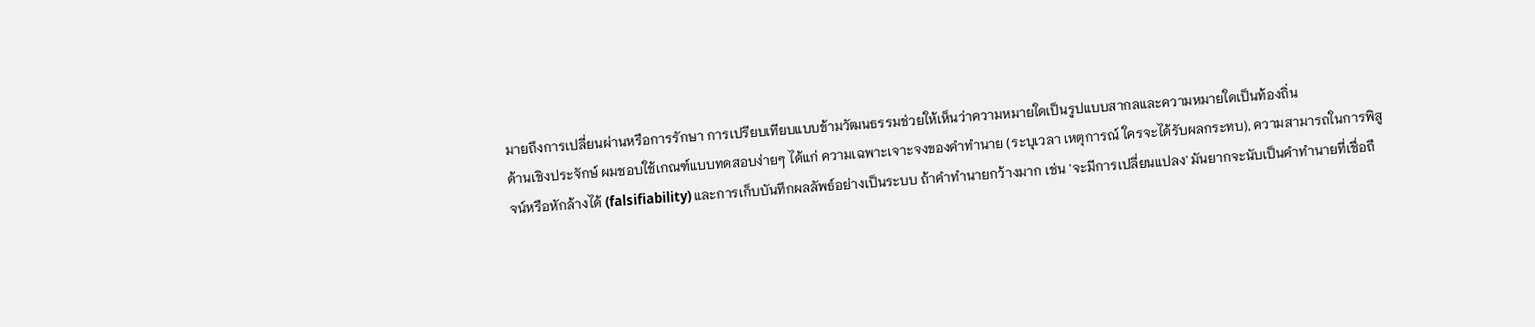มายถึงการเปลี่ยนผ่านหรือการรักษา การเปรียบเทียบแบบข้ามวัฒนธรรมช่วยให้เห็นว่าความหมายใดเป็นรูปแบบสากลและความหมายใดเป็นท้องถิ่น
ด้านเชิงประจักษ์ ผมชอบใช้เกณฑ์แบบทดสอบง่ายๆ ได้แก่ ความเฉพาะเจาะจงของคำทำนาย (ระบุเวลา เหตุการณ์ ใครจะได้รับผลกระทบ), ความสามารถในการพิสูจน์หรือหักล้างได้ (falsifiability) และการเก็บบันทึกผลลัพธ์อย่างเป็นระบบ ถ้าคำทำนายกว้างมาก เช่น 'จะมีการเปลี่ยนแปลง' มันยากจะนับเป็นคำทำนายที่เชื่อถื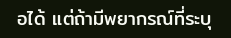อได้ แต่ถ้ามีพยากรณ์ที่ระบุ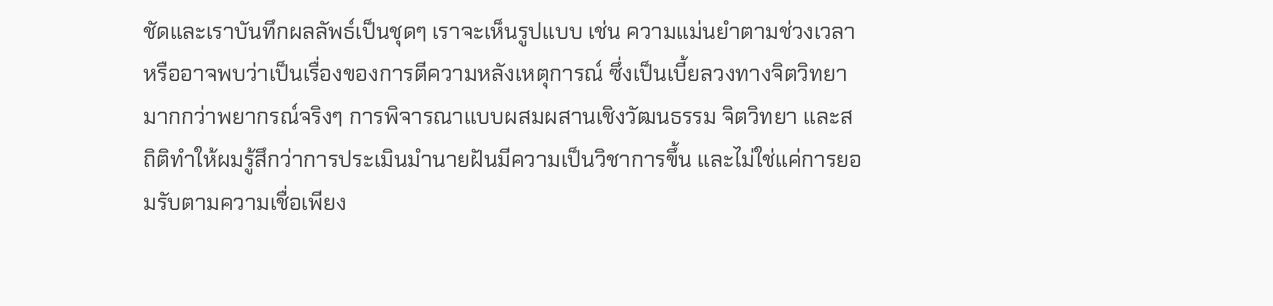ชัดและเราบันทึกผลลัพธ์เป็นชุดๆ เราจะเห็นรูปแบบ เช่น ความแม่นยำตามช่วงเวลา หรืออาจพบว่าเป็นเรื่องของการตีความหลังเหตุการณ์ ซึ่งเป็นเบี้ยลวงทางจิตวิทยามากกว่าพยากรณ์จริงๆ การพิจารณาแบบผสมผสานเชิงวัฒนธรรม จิตวิทยา และสถิติทำให้ผมรู้สึกว่าการประเมินมำนายฝันมีความเป็นวิชาการขึ้น และไม่ใช่แค่การยอมรับตามความเชื่อเพียง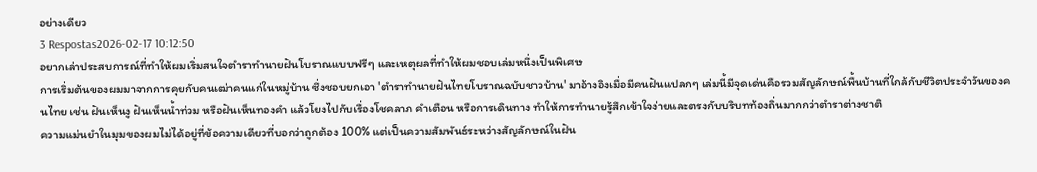อย่างเดียว
3 Respostas2026-02-17 10:12:50
อยากเล่าประสบการณ์ที่ทำให้ผมเริ่มสนใจตำราทำนายฝันโบราณแบบฟรีๆ และเหตุผลที่ทำให้ผมชอบเล่มหนึ่งเป็นพิเศษ
การเริ่มต้นของผมมาจากการคุยกับคนเฒ่าคนแก่ในหมู่บ้าน ซึ่งชอบยกเอา 'ตำราทำนายฝันไทยโบราณฉบับชาวบ้าน' มาอ้างอิงเมื่อมีคนฝันแปลกๆ เล่มนี้มีจุดเด่นคือรวมสัญลักษณ์พื้นบ้านที่ใกล้กับชีวิตประจำวันของคนไทย เช่น ฝันเห็นงู ฝันเห็นน้ำท่วม หรือฝันเห็นทองคำ แล้วโยงไปกับเรื่องโชคลาภ คำเตือน หรือการเดินทาง ทำให้การทำนายรู้สึกเข้าใจง่ายและตรงกับบริบทท้องถิ่นมากกว่าตำราต่างชาติ
ความแม่นยำในมุมของผมไม่ได้อยู่ที่ข้อความเดียวที่บอกว่าถูกต้อง 100% แต่เป็นความสัมพันธ์ระหว่างสัญลักษณ์ในฝัน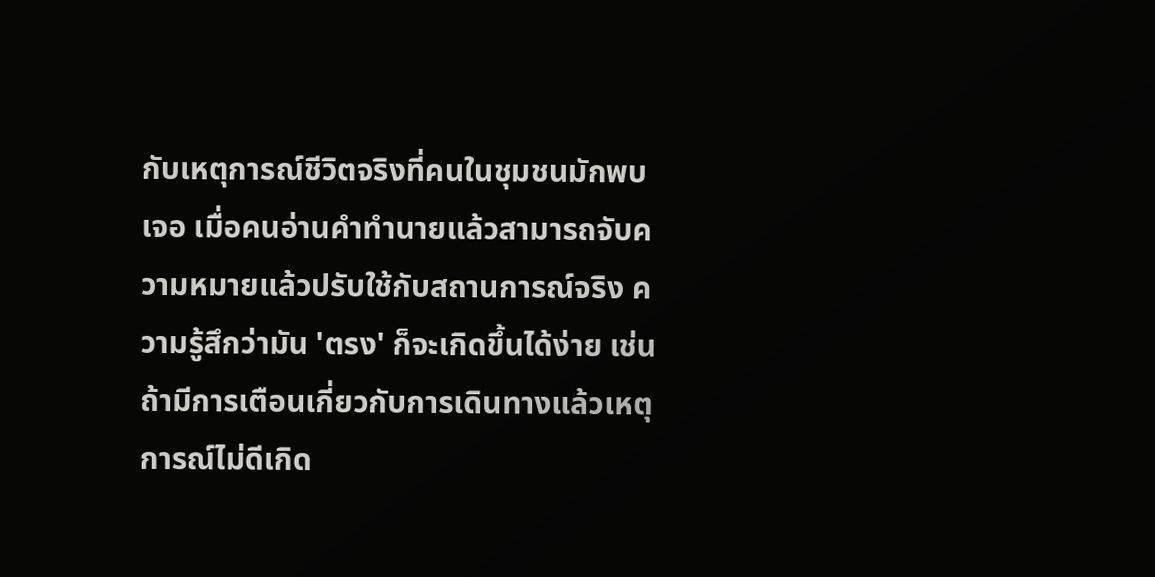กับเหตุการณ์ชีวิตจริงที่คนในชุมชนมักพบเจอ เมื่อคนอ่านคำทำนายแล้วสามารถจับความหมายแล้วปรับใช้กับสถานการณ์จริง ความรู้สึกว่ามัน 'ตรง' ก็จะเกิดขึ้นได้ง่าย เช่น ถ้ามีการเตือนเกี่ยวกับการเดินทางแล้วเหตุการณ์ไม่ดีเกิด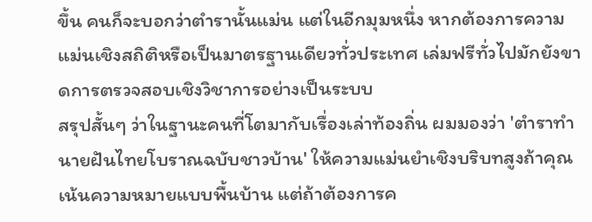ขึ้น คนก็จะบอกว่าตำรานั้นแม่น แต่ในอีกมุมหนึ่ง หากต้องการความแม่นเชิงสถิติหรือเป็นมาตรฐานเดียวทั่วประเทศ เล่มฟรีทั่วไปมักยังขาดการตรวจสอบเชิงวิชาการอย่างเป็นระบบ
สรุปสั้นๆ ว่าในฐานะคนที่โตมากับเรื่องเล่าท้องถิ่น ผมมองว่า 'ตำราทำนายฝันไทยโบราณฉบับชาวบ้าน' ให้ความแม่นยำเชิงบริบทสูงถ้าคุณเน้นความหมายแบบพื้นบ้าน แต่ถ้าต้องการค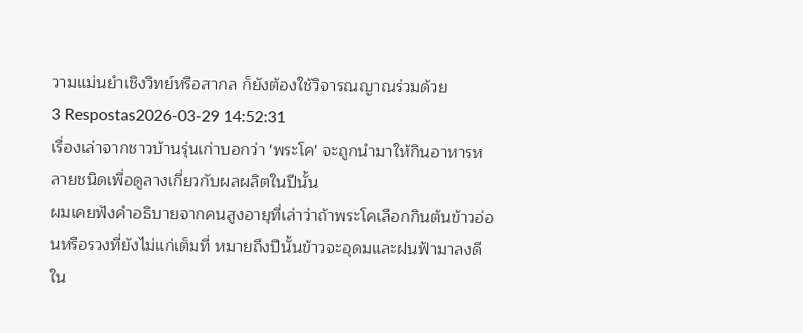วามแม่นยำเชิงวิทย์หรือสากล ก็ยังต้องใช้วิจารณญาณร่วมด้วย
3 Respostas2026-03-29 14:52:31
เรื่องเล่าจากชาวบ้านรุ่นเก่าบอกว่า 'พระโค' จะถูกนำมาให้กินอาหารหลายชนิดเพื่อดูลางเกี่ยวกับผลผลิตในปีนั้น
ผมเคยฟังคำอธิบายจากคนสูงอายุที่เล่าว่าถ้าพระโคเลือกกินต้นข้าวอ่อนหรือรวงที่ยังไม่แก่เต็มที่ หมายถึงปีนั้นข้าวจะอุดมและฝนฟ้ามาลงดี ใน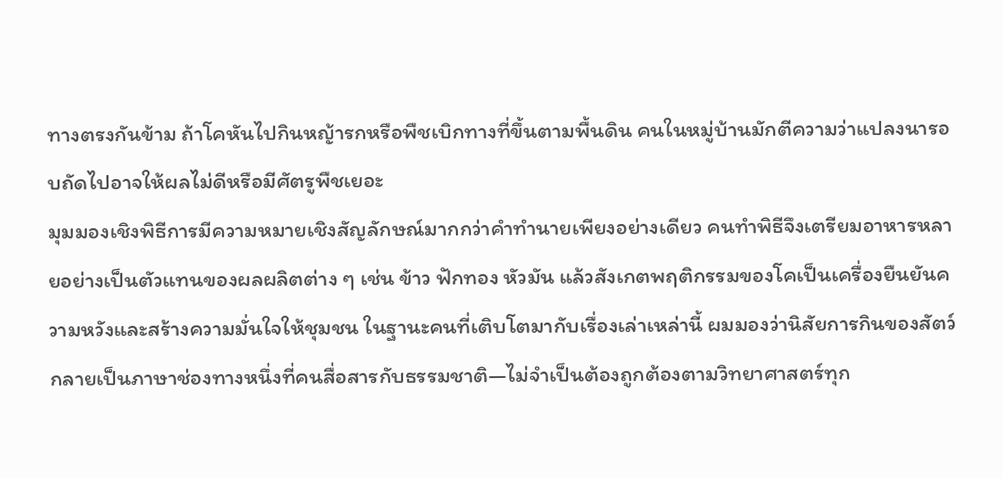ทางตรงกันข้าม ถ้าโคหันไปกินหญ้ารกหรือพืชเบิกทางที่ขึ้นตามพื้นดิน คนในหมู่บ้านมักตีความว่าแปลงนารอบถัดไปอาจให้ผลไม่ดีหรือมีศัตรูพืชเยอะ
มุมมองเชิงพิธีการมีความหมายเชิงสัญลักษณ์มากกว่าคำทำนายเพียงอย่างเดียว คนทำพิธีจึงเตรียมอาหารหลายอย่างเป็นตัวแทนของผลผลิตต่าง ๆ เช่น ข้าว ฟักทอง หัวมัน แล้วสังเกตพฤติกรรมของโคเป็นเครื่องยืนยันความหวังและสร้างความมั่นใจให้ชุมชน ในฐานะคนที่เติบโตมากับเรื่องเล่าเหล่านี้ ผมมองว่านิสัยการกินของสัตว์กลายเป็นภาษาช่องทางหนึ่งที่คนสื่อสารกับธรรมชาติ—ไม่จำเป็นต้องถูกต้องตามวิทยาศาสตร์ทุก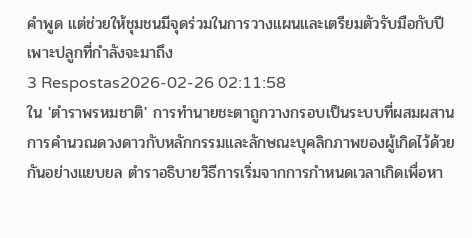คำพูด แต่ช่วยให้ชุมชนมีจุดร่วมในการวางแผนและเตรียมตัวรับมือกับปีเพาะปลูกที่กำลังจะมาถึง
3 Respostas2026-02-26 02:11:58
ใน 'ตำราพรหมชาติ' การทำนายชะตาถูกวางกรอบเป็นระบบที่ผสมผสานการคำนวณดวงดาวกับหลักกรรมและลักษณะบุคลิกภาพของผู้เกิดไว้ด้วยกันอย่างแยบยล ตำราอธิบายวิธีการเริ่มจากการกำหนดเวลาเกิดเพื่อหา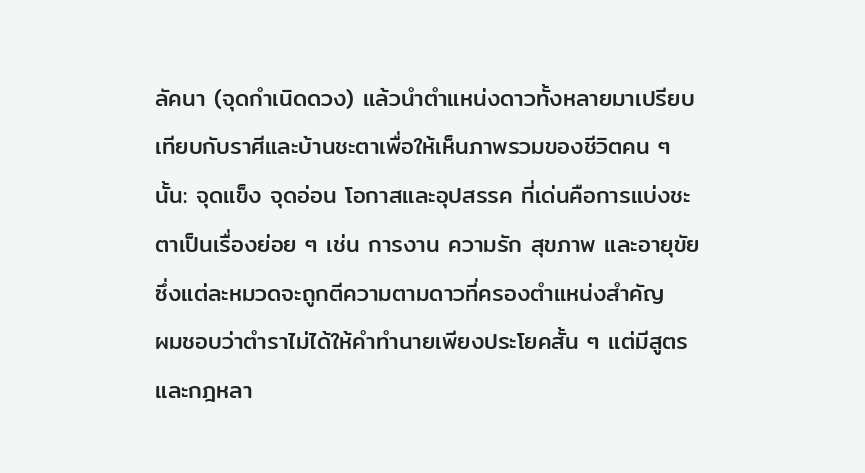ลัคนา (จุดกำเนิดดวง) แล้วนำตำแหน่งดาวทั้งหลายมาเปรียบเทียบกับราศีและบ้านชะตาเพื่อให้เห็นภาพรวมของชีวิตคน ๆ นั้น: จุดแข็ง จุดอ่อน โอกาสและอุปสรรค ที่เด่นคือการแบ่งชะตาเป็นเรื่องย่อย ๆ เช่น การงาน ความรัก สุขภาพ และอายุขัย ซึ่งแต่ละหมวดจะถูกตีความตามดาวที่ครองตำแหน่งสำคัญ
ผมชอบว่าตำราไม่ได้ให้คำทำนายเพียงประโยคสั้น ๆ แต่มีสูตรและกฎหลา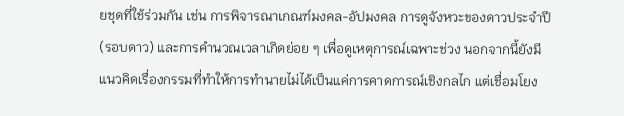ยชุดที่ใช้ร่วมกัน เช่น การพิจารณาเกณฑ์มงคล-อัปมงคล การดูจังหวะของดาวประจำปี (รอบดาว) และการคำนวณเวลาเกิดย่อย ๆ เพื่อดูเหตุการณ์เฉพาะช่วง นอกจากนี้ยังมีแนวคิดเรื่องกรรมที่ทำให้การทำนายไม่ได้เป็นแค่การคาดการณ์เชิงกลไก แต่เชื่อมโยง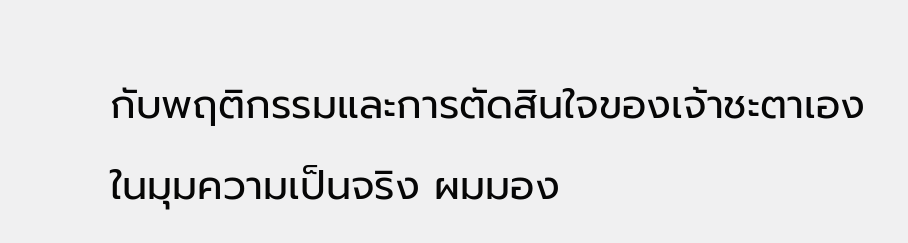กับพฤติกรรมและการตัดสินใจของเจ้าชะตาเอง
ในมุมความเป็นจริง ผมมอง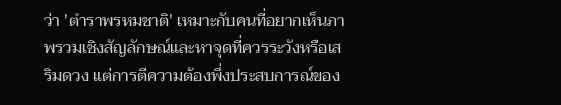ว่า 'ตำราพรหมชาติ' เหมาะกับคนที่อยากเห็นภาพรวมเชิงสัญลักษณ์และหาจุดที่ควรระวังหรือเสริมดวง แต่การตีความต้องพึ่งประสบการณ์ของ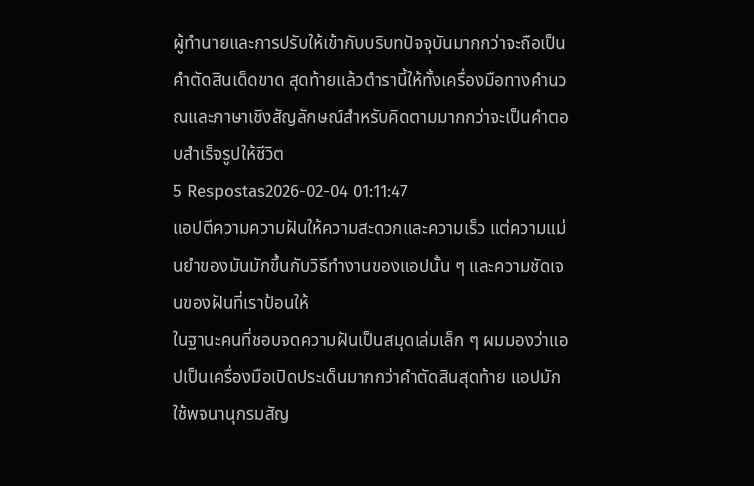ผู้ทำนายและการปรับให้เข้ากับบริบทปัจจุบันมากกว่าจะถือเป็นคำตัดสินเด็ดขาด สุดท้ายแล้วตำรานี้ให้ทั้งเครื่องมือทางคำนวณและภาษาเชิงสัญลักษณ์สำหรับคิดตามมากกว่าจะเป็นคำตอบสำเร็จรูปให้ชีวิต
5 Respostas2026-02-04 01:11:47
แอปตีความความฝันให้ความสะดวกและความเร็ว แต่ความแม่นยำของมันมักขึ้นกับวิธีทำงานของแอปนั้น ๆ และความชัดเจนของฝันที่เราป้อนให้
ในฐานะคนที่ชอบจดความฝันเป็นสมุดเล่มเล็ก ๆ ผมมองว่าแอปเป็นเครื่องมือเปิดประเด็นมากกว่าคำตัดสินสุดท้าย แอปมักใช้พจนานุกรมสัญ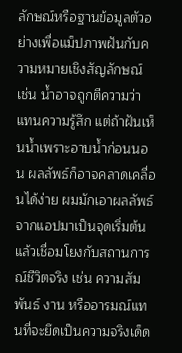ลักษณ์หรือฐานข้อมูลตัวอย่างเพื่อแม็ปภาพฝันกับความหมายเชิงสัญลักษณ์ เช่น น้ำอาจถูกตีความว่าแทนความรู้สึก แต่ถ้าฝันเห็นน้ำเพราะอาบน้ำก่อนนอน ผลลัพธ์ก็อาจคลาดเคลื่อนได้ง่าย ผมมักเอาผลลัพธ์จากแอปมาเป็นจุดเริ่มต้น แล้วเชื่อมโยงกับสถานการณ์ชีวิตจริง เช่น ความสัมพันธ์ งาน หรืออารมณ์แทนที่จะยึดเป็นความจริงเด็ด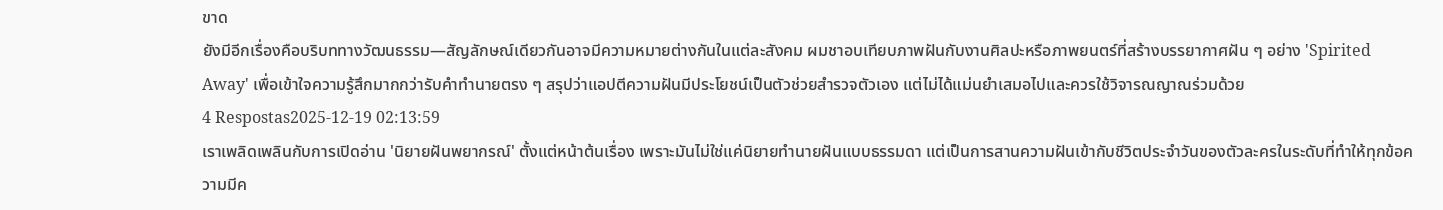ขาด
ยังมีอีกเรื่องคือบริบททางวัฒนธรรม—สัญลักษณ์เดียวกันอาจมีความหมายต่างกันในแต่ละสังคม ผมชาอบเทียบภาพฝันกับงานศิลปะหรือภาพยนตร์ที่สร้างบรรยากาศฝัน ๆ อย่าง 'Spirited Away' เพื่อเข้าใจความรู้สึกมากกว่ารับคำทำนายตรง ๆ สรุปว่าแอปตีความฝันมีประโยชน์เป็นตัวช่วยสำรวจตัวเอง แต่ไม่ได้แม่นยำเสมอไปและควรใช้วิจารณญาณร่วมด้วย
4 Respostas2025-12-19 02:13:59
เราเพลิดเพลินกับการเปิดอ่าน 'นิยายฝันพยากรณ์' ตั้งแต่หน้าต้นเรื่อง เพราะมันไม่ใช่แค่นิยายทำนายฝันแบบธรรมดา แต่เป็นการสานความฝันเข้ากับชีวิตประจำวันของตัวละครในระดับที่ทำให้ทุกข้อความมีค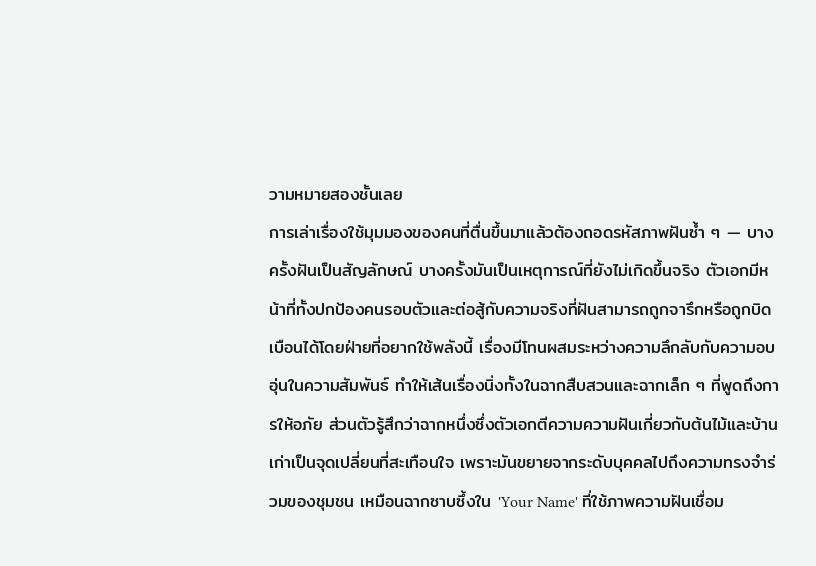วามหมายสองชั้นเลย
การเล่าเรื่องใช้มุมมองของคนที่ตื่นขึ้นมาแล้วต้องถอดรหัสภาพฝันซ้ำ ๆ — บางครั้งฝันเป็นสัญลักษณ์ บางครั้งมันเป็นเหตุการณ์ที่ยังไม่เกิดขึ้นจริง ตัวเอกมีหน้าที่ทั้งปกป้องคนรอบตัวและต่อสู้กับความจริงที่ฝันสามารถถูกจารึกหรือถูกบิดเบือนได้โดยฝ่ายที่อยากใช้พลังนี้ เรื่องมีโทนผสมระหว่างความลึกลับกับความอบอุ่นในความสัมพันธ์ ทำให้เส้นเรื่องนิ่งทั้งในฉากสืบสวนและฉากเล็ก ๆ ที่พูดถึงการให้อภัย ส่วนตัวรู้สึกว่าฉากหนึ่งซึ่งตัวเอกตีความความฝันเกี่ยวกับต้นไม้และบ้านเก่าเป็นจุดเปลี่ยนที่สะเทือนใจ เพราะมันขยายจากระดับบุคคลไปถึงความทรงจำร่วมของชุมชน เหมือนฉากซาบซึ้งใน 'Your Name' ที่ใช้ภาพความฝันเชื่อม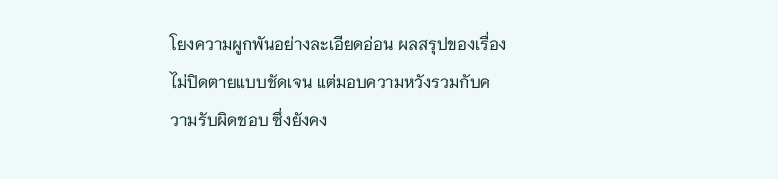โยงความผูกพันอย่างละเอียดอ่อน ผลสรุปของเรื่องไม่ปิดตายแบบชัดเจน แต่มอบความหวังรวมกับความรับผิดชอบ ซึ่งยังคง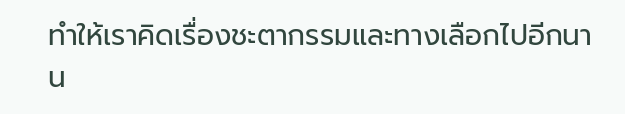ทำให้เราคิดเรื่องชะตากรรมและทางเลือกไปอีกนาน